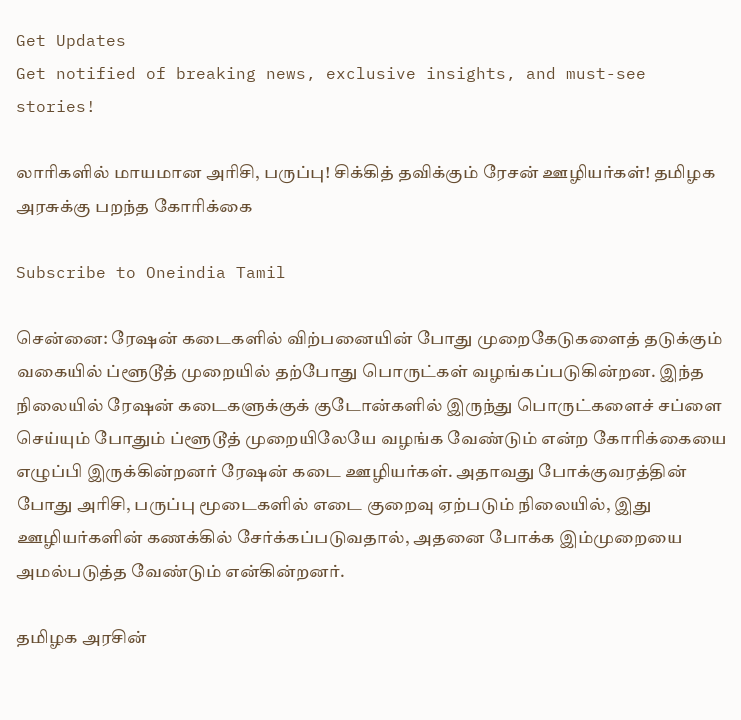Get Updates
Get notified of breaking news, exclusive insights, and must-see stories!

லாரிகளில் மாயமான அரிசி, பருப்பு! சிக்கித் தவிக்கும் ரேசன் ஊழியர்கள்! தமிழக அரசுக்கு பறந்த கோரிக்கை

Subscribe to Oneindia Tamil

சென்னை: ரேஷன் கடைகளில் விற்பனையின் போது முறைகேடுகளைத் தடுக்கும் வகையில் ப்ளூடூத் முறையில் தற்போது பொருட்கள் வழங்கப்படுகின்றன. இந்த நிலையில் ரேஷன் கடைகளுக்குக் குடோன்களில் இருந்து பொருட்களைச் சப்ளை செய்யும் போதும் ப்ளூடூத் முறையிலேயே வழங்க வேண்டும் என்ற கோரிக்கையை எழுப்பி இருக்கின்றனர் ரேஷன் கடை ஊழியர்கள். அதாவது போக்குவரத்தின் போது அரிசி, பருப்பு மூடைகளில் எடை குறைவு ஏற்படும் நிலையில், இது ஊழியர்களின் கணக்கில் சேர்க்கப்படுவதால், அதனை போக்க இம்முறையை அமல்படுத்த வேண்டும் என்கின்றனர்.

தமிழக அரசின்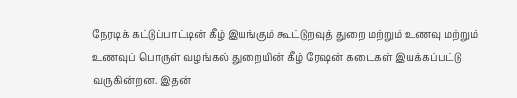நேரடிக் கட்டுப்பாட்டின் கீழ் இயங்கும் கூட்டுறவுத் துறை மற்றும் உணவு மற்றும் உணவுப் பொருள் வழங்கல் துறையின் கீழ் ரேஷன் கடைகள் இயக்கப்பட்டு வருகின்றன. இதன்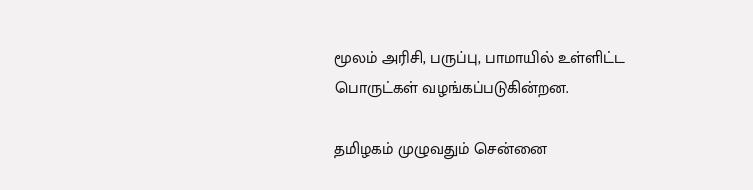மூலம் அரிசி, பருப்பு, பாமாயில் உள்ளிட்ட பொருட்கள் வழங்கப்படுகின்றன.

தமிழகம் முழுவதும் சென்னை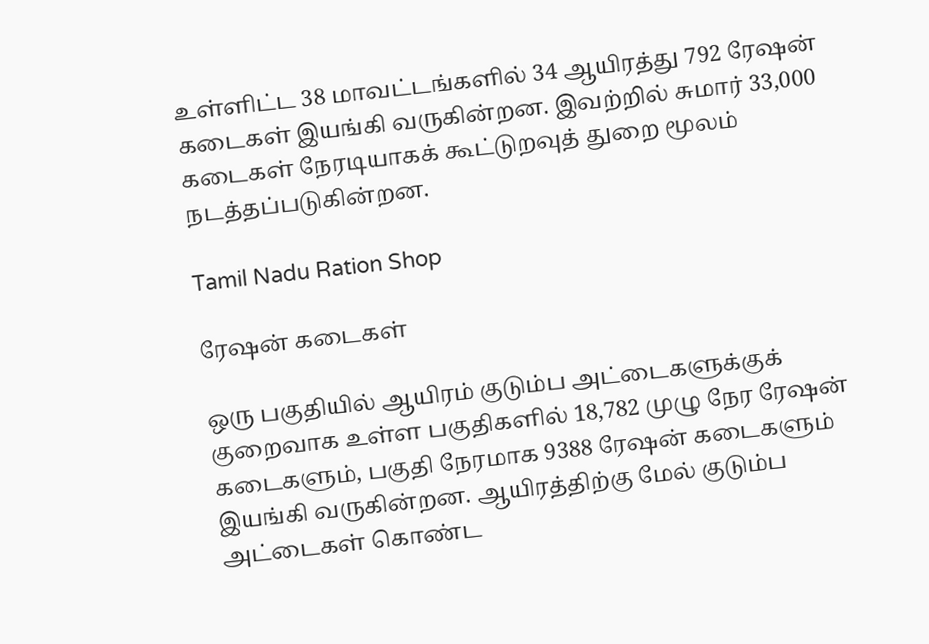உள்ளிட்ட 38 மாவட்டங்களில் 34 ஆயிரத்து 792 ரேஷன் கடைகள் இயங்கி வருகின்றன. இவற்றில் சுமார் 33,000 கடைகள் நேரடியாகக் கூட்டுறவுத் துறை மூலம் நடத்தப்படுகின்றன.

Tamil Nadu Ration Shop

ரேஷன் கடைகள்

ஒரு பகுதியில் ஆயிரம் குடும்ப அட்டைகளுக்குக் குறைவாக உள்ள பகுதிகளில் 18,782 முழு நேர ரேஷன் கடைகளும், பகுதி நேரமாக 9388 ரேஷன் கடைகளும் இயங்கி வருகின்றன. ஆயிரத்திற்கு மேல் குடும்ப அட்டைகள் கொண்ட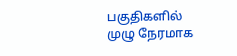பகுதிகளில் முழு நேரமாக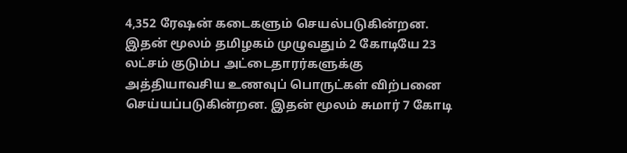4,352 ரேஷன் கடைகளும் செயல்படுகின்றன. இதன் மூலம் தமிழகம் முழுவதும் 2 கோடியே 23 லட்சம் குடும்ப அட்டைதாரர்களுக்கு அத்தியாவசிய உணவுப் பொருட்கள் விற்பனை செய்யப்படுகின்றன. இதன் மூலம் சுமார் 7 கோடி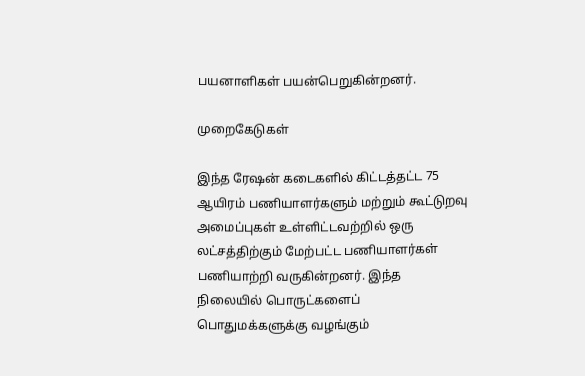பயனாளிகள் பயன்பெறுகின்றனர்.

முறைகேடுகள்

இந்த ரேஷன் கடைகளில் கிட்டத்தட்ட 75 ஆயிரம் பணியாளர்களும் மற்றும் கூட்டுறவு அமைப்புகள் உள்ளிட்டவற்றில் ஒரு லட்சத்திற்கும் மேற்பட்ட பணியாளர்கள் பணியாற்றி வருகின்றனர். இந்த நிலையில் பொருட்களைப் பொதுமக்களுக்கு வழங்கும்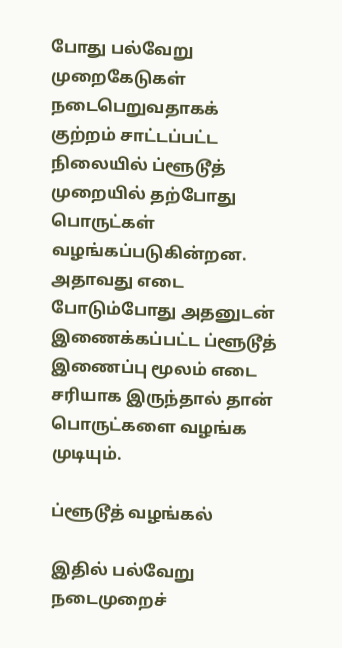போது பல்வேறு முறைகேடுகள் நடைபெறுவதாகக் குற்றம் சாட்டப்பட்ட நிலையில் ப்ளூடூத் முறையில் தற்போது பொருட்கள் வழங்கப்படுகின்றன. அதாவது எடை போடும்போது அதனுடன் இணைக்கப்பட்ட ப்ளூடூத் இணைப்பு மூலம் எடை சரியாக இருந்தால் தான் பொருட்களை வழங்க முடியும்.

ப்ளூடூத் வழங்கல்

இதில் பல்வேறு நடைமுறைச்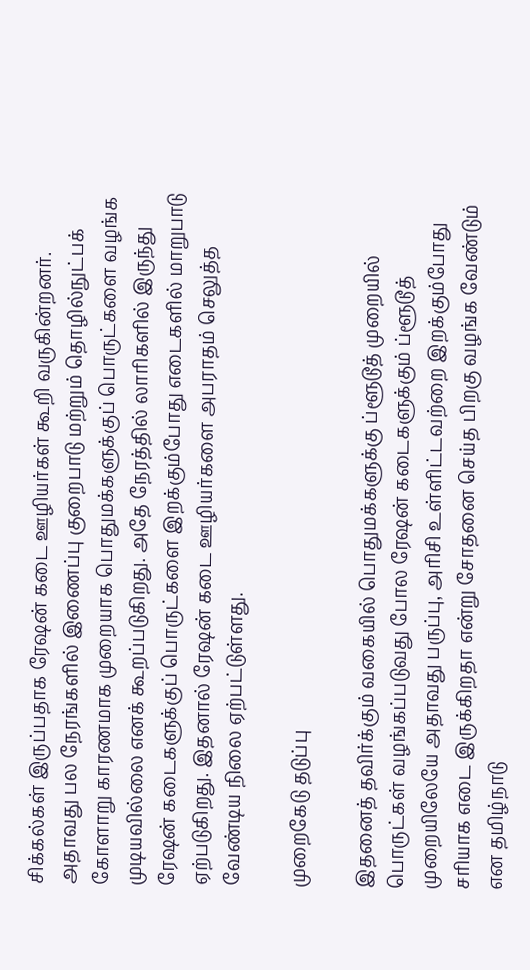சிக்கல்கள் இருப்பதாக ரேஷன் கடை ஊழியர்கள் கூறி வருகின்றனர். அதாவது பல நேரங்களில் இணைப்பு குறைபாடு மற்றும் தொழில்நுட்பக் கோளாறு காரணமாக முறையாக பொதுமக்களுக்குப் பொருட்களை வழங்க முடியவில்லை எனக் கூறப்படுகிறது. அதே நேரத்தில் லாரிகளில் இருந்து ரேஷன் கடைகளுக்குப் பொருட்களை இறக்கும்போது எடைகளில் மாறுபாடு ஏற்படுகிறது. இதனால் ரேஷன் கடை ஊழியர்களை அபராதம் செலுத்த வேண்டிய நிலை ஏற்பட்டுள்ளது.

முறைகேடு தடுப்பு

இதனைத் தவிர்க்கும் வகையில் பொதுமக்களுக்கு ப்ளூடூத் முறையில் பொருட்கள் வழங்கப்படுவது போல ரேஷன் கடைகளுக்கும் ப்ளூடூத் முறையிலேயே அதாவது பருப்பு, அரிசி உள்ளிட்டவற்றை இறக்கும்போது சரியாக எடை இருக்கிறதா என்று சோதனை செய்த பிறகு வழங்க வேண்டும் என தமிழ்நாடு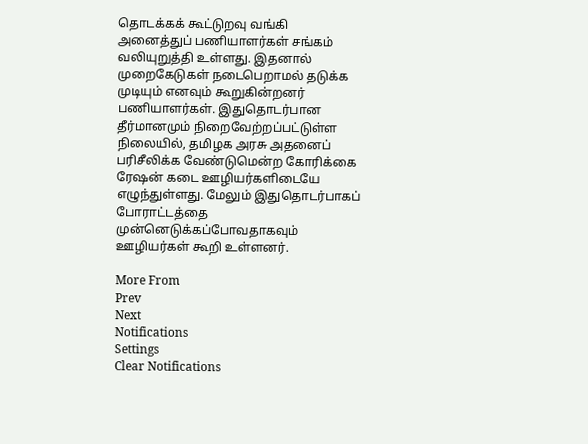தொடக்கக் கூட்டுறவு வங்கி அனைத்துப் பணியாளர்கள் சங்கம் வலியுறுத்தி உள்ளது. இதனால் முறைகேடுகள் நடைபெறாமல் தடுக்க முடியும் எனவும் கூறுகின்றனர் பணியாளர்கள். இதுதொடர்பான தீர்மானமும் நிறைவேற்றப்பட்டுள்ள நிலையில், தமிழக அரசு அதனைப் பரிசீலிக்க வேண்டுமென்ற கோரிக்கை ரேஷன் கடை ஊழியர்களிடையே எழுந்துள்ளது. மேலும் இதுதொடர்பாகப் போராட்டத்தை முன்னெடுக்கப்போவதாகவும் ஊழியர்கள் கூறி உள்ளனர்.

More From
Prev
Next
Notifications
Settings
Clear Notifications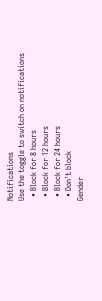Notifications
Use the toggle to switch on notifications
  • Block for 8 hours
  • Block for 12 hours
  • Block for 24 hours
  • Don't block
Gender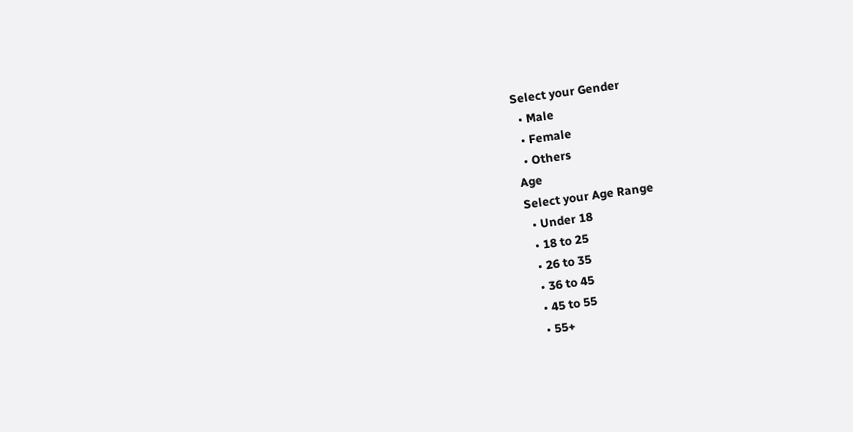Select your Gender
  • Male
  • Female
  • Others
Age
Select your Age Range
  • Under 18
  • 18 to 25
  • 26 to 35
  • 36 to 45
  • 45 to 55
  • 55+